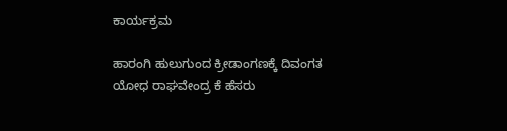ಕಾರ್ಯಕ್ರಮ

ಹಾರಂಗಿ ಹುಲುಗುಂದ ಕ್ರೀಡಾಂಗಣಕ್ಕೆ ದಿವಂಗತ ಯೋಧ ರಾಘವೇಂದ್ರ ಕೆ ಹೆಸರು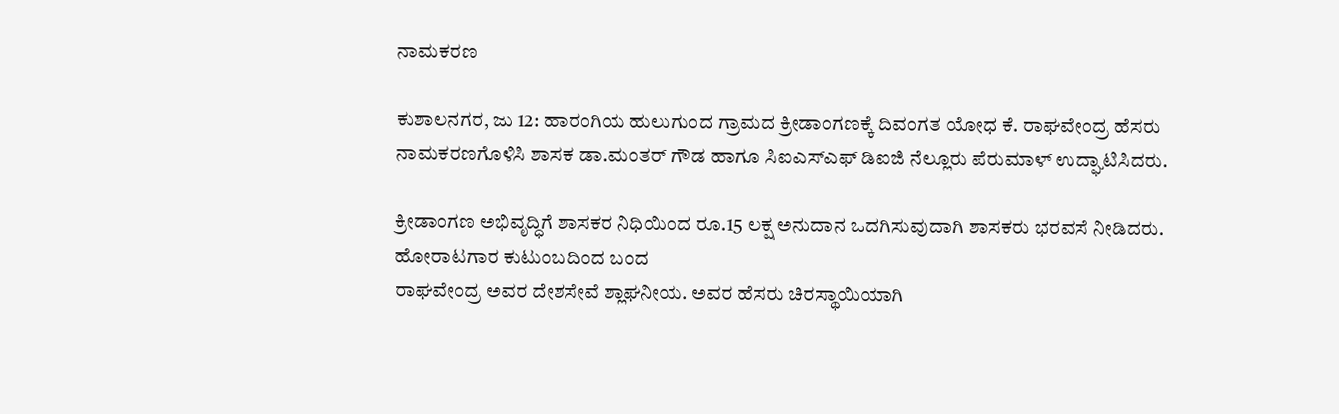ನಾಮಕರಣ

ಕುಶಾಲನಗರ, ಜು 12: ಹಾರಂಗಿಯ ಹುಲುಗುಂದ ಗ್ರಾಮದ ಕ್ರೀಡಾಂಗಣಕ್ಕೆ ದಿವಂಗತ ಯೋಧ ಕೆ. ರಾಘವೇಂದ್ರ ಹೆಸರು ನಾಮಕರಣಗೊಳಿಸಿ ಶಾಸಕ ಡಾ.ಮಂತರ್ ಗೌಡ ಹಾಗೂ ಸಿಐಎಸ್ಎಫ್ ಡಿಐಜಿ ನೆಲ್ಲೂರು ಪೆರುಮಾಳ್ ಉದ್ಘಾಟಿಸಿದರು.

ಕ್ರೀಡಾಂಗಣ ಅಭಿವೃದ್ಧಿಗೆ ಶಾಸಕರ ನಿಧಿಯಿಂದ ರೂ.15 ಲಕ್ಷ ಅನುದಾನ ಒದಗಿಸುವುದಾಗಿ ಶಾಸಕರು ಭರವಸೆ ನೀಡಿದರು.
ಹೋರಾಟಗಾರ ಕುಟುಂಬದಿಂದ ಬಂದ
ರಾಘವೇಂದ್ರ ಅವರ ದೇಶಸೇವೆ ಶ್ಲಾಘನೀಯ. ಅವರ ಹೆಸರು ಚಿರಸ್ಥಾಯಿಯಾಗಿ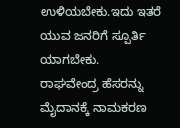ಉಳಿಯಬೇಕು.ಇದು ಇತರೆ ಯುವ ಜನರಿಗೆ ಸ್ಪೂರ್ತಿ ಯಾಗಬೇಕು.
ರಾಘವೇಂದ್ರ ಹೆಸರನ್ನು ಮೈದಾನಕ್ಕೆ ನಾಮಕರಣ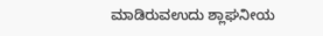ಮಾಡಿರುವ‌ಉದು ಶ್ಲಾಘನೀಯ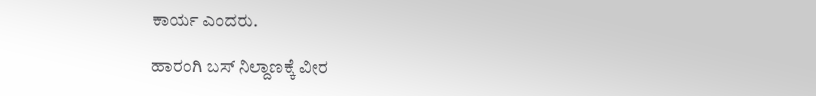ಕಾರ್ಯ ಎಂದರು.

ಹಾರಂಗಿ ಬಸ್ ನಿಲ್ದಾಣಕ್ಕೆ ವೀರ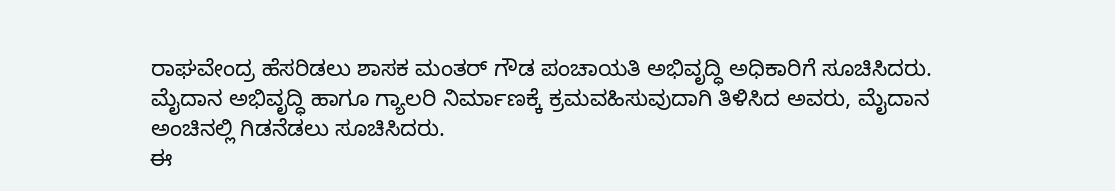ರಾಘವೇಂದ್ರ ಹೆಸರಿಡಲು ಶಾಸಕ ಮಂತರ್ ಗೌಡ ಪಂಚಾಯತಿ ಅಭಿವೃದ್ಧಿ ಅಧಿಕಾರಿಗೆ ಸೂಚಿಸಿದರು.
ಮೈದಾನ ಅಭಿವೃದ್ಧಿ ಹಾಗೂ ಗ್ಯಾಲರಿ ನಿರ್ಮಾಣಕ್ಕೆ ಕ್ರಮವಹಿಸುವುದಾಗಿ ತಿಳಿಸಿದ ಅವರು, ಮೈದಾನ ಅಂಚಿನಲ್ಲಿ ಗಿಡನೆಡಲು ಸೂಚಿಸಿದರು.
ಈ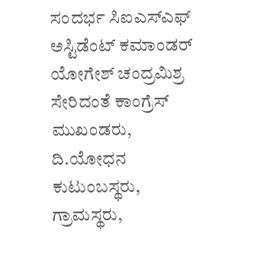ಸಂದರ್ಭ ಸಿಐಎಸ್ಎಫ್
ಅಸ್ಟಿಡೆಂಟ್ ಕಮಾಂಡರ್ ಯೋಗೇಶ್ ಚಂದ್ರಮಿಶ್ರ ಸೇರಿದಂತೆ ಕಾಂಗ್ರೆಸ್ ಮುಖಂಡರು, ದಿ.ಯೋಧನ ಕುಟುಂಬಸ್ಥರು, ಗ್ರಾಮಸ್ಥರು,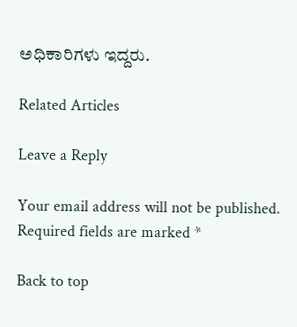ಅಧಿಕಾರಿಗಳು ಇದ್ದರು.

Related Articles

Leave a Reply

Your email address will not be published. Required fields are marked *

Back to top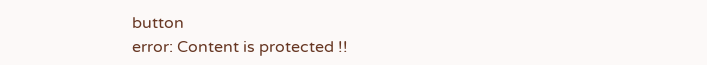button
error: Content is protected !!